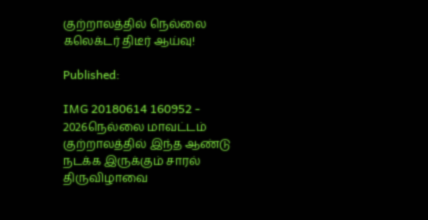குற்றாலத்தில் நெல்லை கலெக்டர் திடீர் ஆய்வு!

Published:

IMG 20180614 160952 - 2026நெல்லை மாவட்டம் குற்றாலத்தில் இந்த ஆண்டு நடக்க இருக்கும் சாரல் திருவிழாவை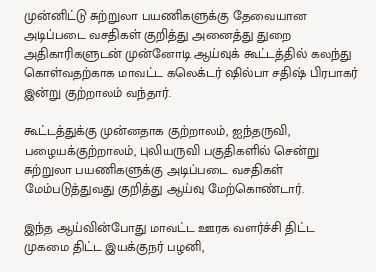முன்னிட்டு சுற்றுலா பயணிகளுக்கு தேவையான அடிப்படை வசதிகள் குறித்து அனைத்து துறை அதிகாரிகளுடன் முன்னோடி ஆய்வுக் கூட்டத்தில் கலந்து கொள்வதற்காக மாவட்ட கலெக்டர் ஷில்பா சதிஷ் பிரபாகர் இன்று குற்றாலம் வந்தார்.

கூட்டத்துக்கு முன்னதாக குற்றாலம், ஐந்தருவி, பழையக்குற்றாலம், புலியருவி பகுதிகளில் சென்று சுற்றுலா பயணிகளுக்கு அடிப்படை வசதிகள் மேம்படுத்துவது குறித்து ஆய்வு மேற்கொண்டார்.

இந்த ஆய்வின்போது மாவட்ட ஊரக வளர்ச்சி திட்ட முகமை திட்ட இயக்குநர் பழனி,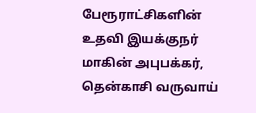பேரூராட்சிகளின் உதவி இயக்குநர் மாகின் அபுபக்கர், தென்காசி வருவாய்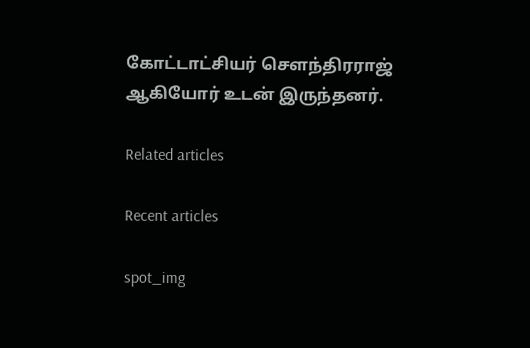கோட்டாட்சியர் செளந்திரராஜ் ஆகியோர் உடன் இருந்தனர்.

Related articles

Recent articles

spot_img